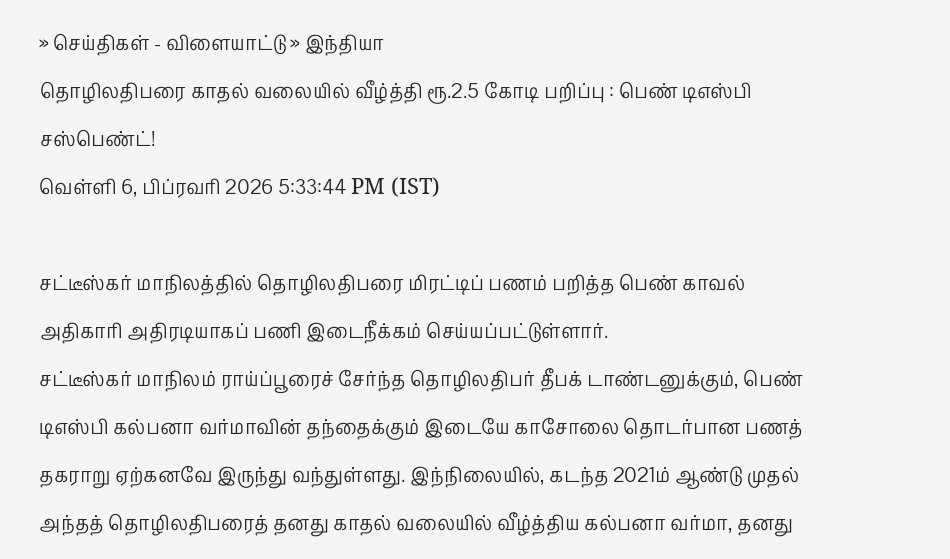» செய்திகள் - விளையாட்டு » இந்தியா
தொழிலதிபரை காதல் வலையில் வீழ்த்தி ரூ.2.5 கோடி பறிப்பு : பெண் டிஎஸ்பி சஸ்பெண்ட்!
வெள்ளி 6, பிப்ரவரி 2026 5:33:44 PM (IST)

சட்டீஸ்கர் மாநிலத்தில் தொழிலதிபரை மிரட்டிப் பணம் பறித்த பெண் காவல் அதிகாரி அதிரடியாகப் பணி இடைநீக்கம் செய்யப்பட்டுள்ளார்.
சட்டீஸ்கர் மாநிலம் ராய்ப்பூரைச் சேர்ந்த தொழிலதிபர் தீபக் டாண்டனுக்கும், பெண் டிஎஸ்பி கல்பனா வர்மாவின் தந்தைக்கும் இடையே காசோலை தொடர்பான பணத் தகராறு ஏற்கனவே இருந்து வந்துள்ளது. இந்நிலையில், கடந்த 2021ம் ஆண்டு முதல் அந்தத் தொழிலதிபரைத் தனது காதல் வலையில் வீழ்த்திய கல்பனா வர்மா, தனது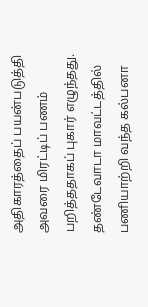அதிகாரத்தைப் பயன்படுத்தி அவரை மிரட்டிப் பணம் பறித்ததாகப் புகார் எழுந்தது.
தண்டேவாடா மாவட்டத்தில் பணியாற்றி வந்த கல்பனா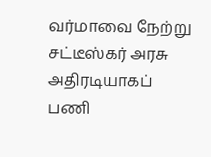வர்மாவை நேற்று சட்டீஸ்கர் அரசு அதிரடியாகப் பணி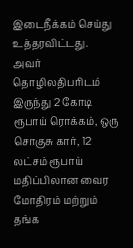இடைநீக்கம் செய்து உத்தரவிட்டது. அவர் தொழிலதிபரிடம் இருந்து 2 கோடி ரூபாய் ரொக்கம், ஒரு சொகுசு கார், 12 லட்சம் ரூபாய் மதிப்பிலான வைர மோதிரம் மற்றும் தங்க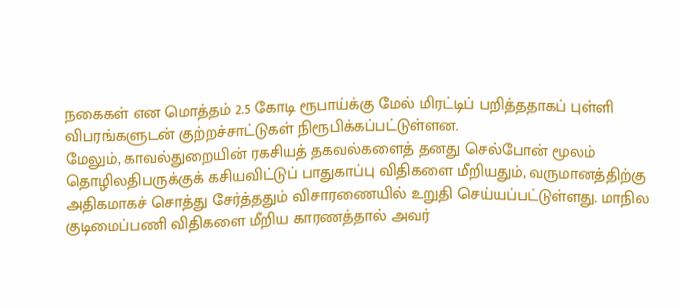நகைகள் என மொத்தம் 2.5 கோடி ரூபாய்க்கு மேல் மிரட்டிப் பறித்ததாகப் புள்ளி விபரங்களுடன் குற்றச்சாட்டுகள் நிரூபிக்கப்பட்டுள்ளன.
மேலும், காவல்துறையின் ரகசியத் தகவல்களைத் தனது செல்போன் மூலம் தொழிலதிபருக்குக் கசியவிட்டுப் பாதுகாப்பு விதிகளை மீறியதும், வருமானத்திற்கு அதிகமாகச் சொத்து சேர்த்ததும் விசாரணையில் உறுதி செய்யப்பட்டுள்ளது. மாநில குடிமைப்பணி விதிகளை மீறிய காரணத்தால் அவர்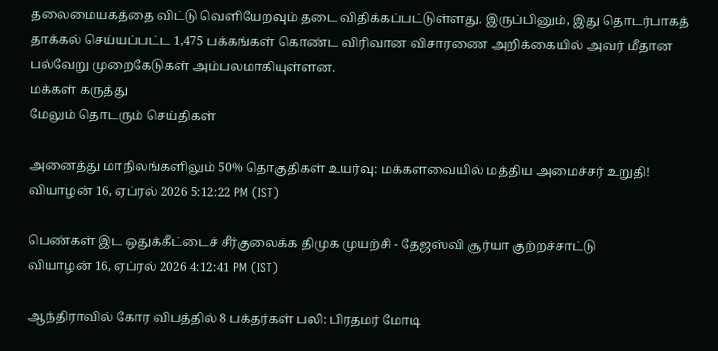தலைமையகத்தை விட்டு வெளியேறவும் தடை விதிக்கப்பட்டுள்ளது. இருப்பினும், இது தொடர்பாகத் தாக்கல் செய்யப்பட்ட 1,475 பக்கங்கள் கொண்ட விரிவான விசாரணை அறிக்கையில் அவர் மீதான பல்வேறு முறைகேடுகள் அம்பலமாகியுள்ளன.
மக்கள் கருத்து
மேலும் தொடரும் செய்திகள்

அனைத்து மாநிலங்களிலும் 50% தொகுதிகள் உயர்வு: மக்களவையில் மத்திய அமைச்சர் உறுதி!
வியாழன் 16, ஏப்ரல் 2026 5:12:22 PM (IST)

பெண்கள் இட ஒதுக்கீட்டைச் சீர்குலைக்க திமுக முயற்சி - தேஜஸ்வி சூர்யா குற்றச்சாட்டு
வியாழன் 16, ஏப்ரல் 2026 4:12:41 PM (IST)

ஆந்திராவில் கோர விபத்தில் 8 பக்தர்கள் பலி: பிரதமர் மோடி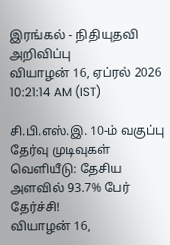இரங்கல் - நிதியுதவி அறிவிப்பு
வியாழன் 16, ஏப்ரல் 2026 10:21:14 AM (IST)

சி.பி.எஸ்.இ. 10-ம் வகுப்பு தேர்வு முடிவுகள் வெளியீடு: தேசிய அளவில் 93.7% பேர் தேர்ச்சி!
வியாழன் 16,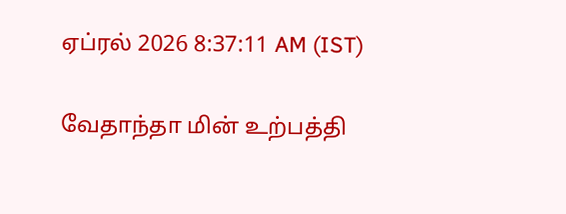ஏப்ரல் 2026 8:37:11 AM (IST)

வேதாந்தா மின் உற்பத்தி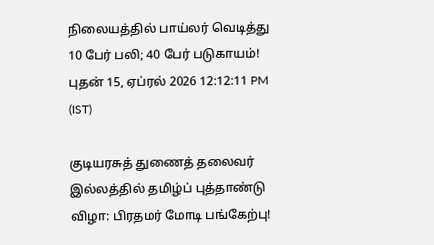நிலையத்தில் பாய்லர் வெடித்து 10 பேர் பலி; 40 பேர் படுகாயம்!
புதன் 15, ஏப்ரல் 2026 12:12:11 PM (IST)

குடியரசுத் துணைத் தலைவர் இல்லத்தில் தமிழ்ப் புத்தாண்டு விழா: பிரதமர் மோடி பங்கேற்பு!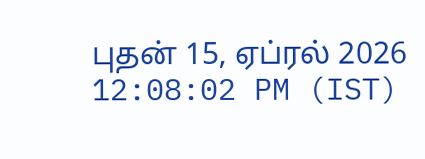புதன் 15, ஏப்ரல் 2026 12:08:02 PM (IST)